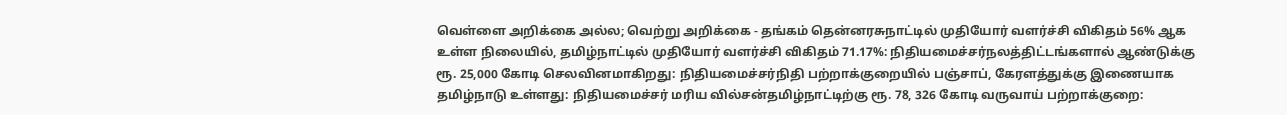வெள்ளை அறிக்கை அல்ல; வெற்று அறிக்கை - தங்கம் தென்னரசுநாட்டில் முதியோர் வளர்ச்சி விகிதம் 56% ஆக உள்ள நிலையில், தமிழ்நாட்டில் முதியோர் வளர்ச்சி விகிதம் 71.17%: நிதியமைச்சர்நலத்திட்டங்களால் ஆண்டுக்கு ரூ. 25,000 கோடி செலவினமாகிறது: நிதியமைச்சர்நிதி பற்றாக்குறையில் பஞ்சாப், கேரளத்துக்கு இணையாக தமிழ்நாடு உள்ளது: நிதியமைச்சர் மரிய வில்சன்தமிழ்நாட்டிற்கு ரூ. 78, 326 கோடி வருவாய் பற்றாக்குறை: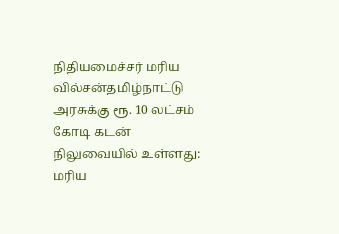நிதியமைச்சர் மரிய வில்சன்தமிழ்நாட்டு அரசுக்கு ரூ. 10 லட்சம் கோடி கடன் நிலுவையில் உள்ளது: மரிய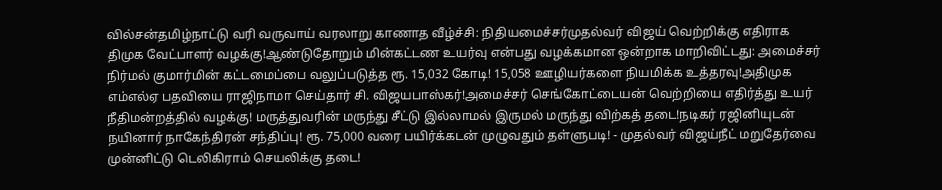வில்சன்தமிழ்நாட்டு வரி வருவாய் வரலாறு காணாத வீழ்ச்சி: நிதியமைச்சர்முதல்வர் விஜய் வெற்றிக்கு எதிராக திமுக வேட்பாளர் வழக்கு!ஆண்டுதோறும் மின்கட்டண உயர்வு என்பது வழக்கமான ஒன்றாக மாறிவிட்டது: அமைச்சர் நிர்மல் குமார்மின் கட்டமைப்பை வலுப்படுத்த ரூ. 15,032 கோடி! 15,058 ஊழியர்களை நியமிக்க உத்தரவு!அதிமுக எம்எல்ஏ பதவியை ராஜிநாமா செய்தார் சி. விஜயபாஸ்கர்!அமைச்சர் செங்கோட்டையன் வெற்றியை எதிர்த்து உயர் நீதிமன்றத்தில் வழக்கு! மருத்துவரின் மருந்து சீட்டு இல்லாமல் இருமல் மருந்து விற்கத் தடை!நடிகர் ரஜினியுடன் நயினார் நாகேந்திரன் சந்திப்பு! ரூ. 75,000 வரை பயிர்க்கடன் முழுவதும் தள்ளுபடி! - முதல்வர் விஜய்நீட் மறுதேர்வை முன்னிட்டு டெலிகிராம் செயலிக்கு தடை!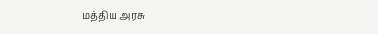மத்திய அரசு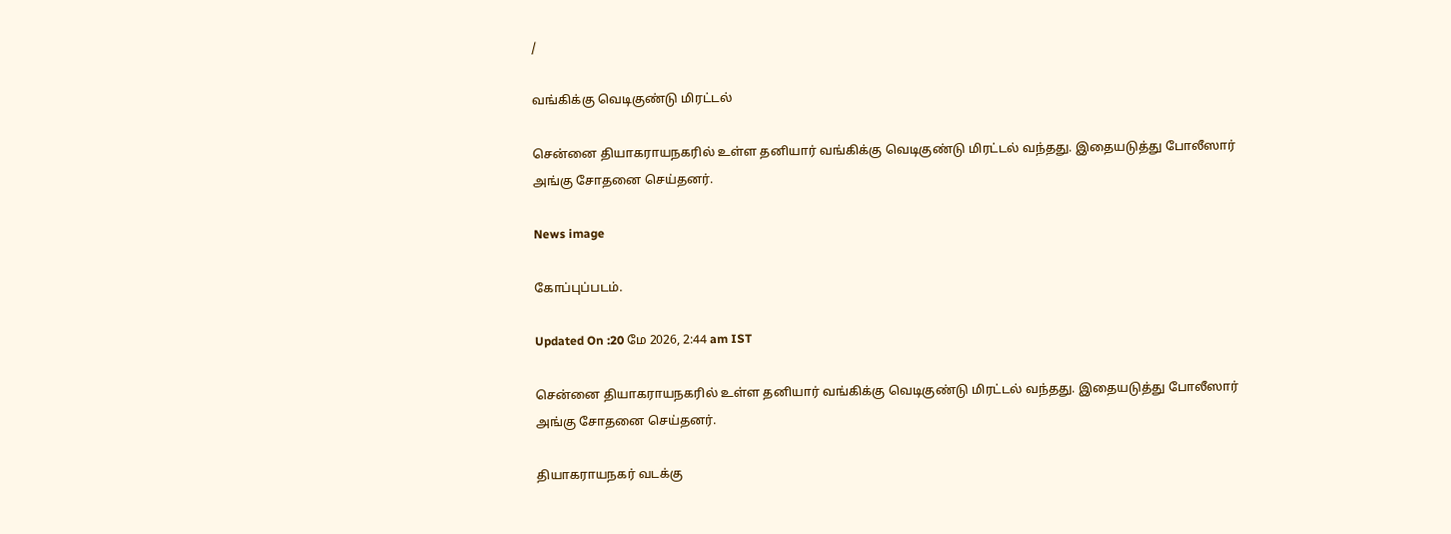/

வங்கிக்கு வெடிகுண்டு மிரட்டல்

சென்னை தியாகராயநகரில் உள்ள தனியார் வங்கிக்கு வெடிகுண்டு மிரட்டல் வந்தது. இதையடுத்து போலீஸார் அங்கு சோதனை செய்தனர்.

News image

கோப்புப்படம்.

Updated On :20 மே 2026, 2:44 am IST

சென்னை தியாகராயநகரில் உள்ள தனியார் வங்கிக்கு வெடிகுண்டு மிரட்டல் வந்தது. இதையடுத்து போலீஸார் அங்கு சோதனை செய்தனர்.

தியாகராயநகர் வடக்கு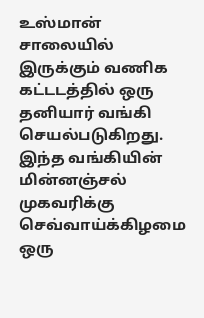உஸ்மான் சாலையில் இருக்கும் வணிக கட்டடத்தில் ஒரு தனியார் வங்கி செயல்படுகிறது. இந்த வங்கியின் மின்னஞ்சல் முகவரிக்கு செவ்வாய்க்கிழமை ஒரு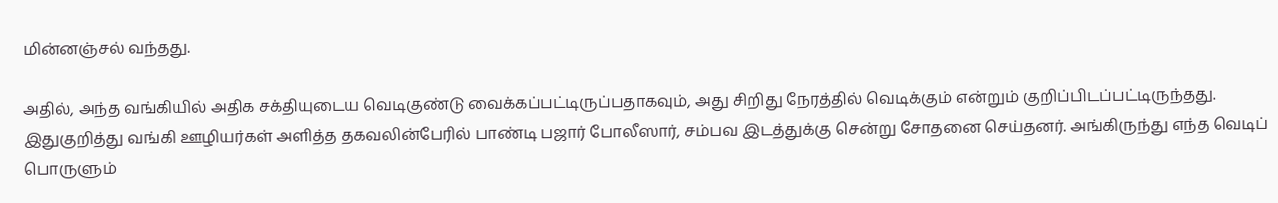மின்னஞ்சல் வந்தது.

அதில், அந்த வங்கியில் அதிக சக்தியுடைய வெடிகுண்டு வைக்கப்பட்டிருப்பதாகவும், அது சிறிது நேரத்தில் வெடிக்கும் என்றும் குறிப்பிடப்பட்டிருந்தது. இதுகுறித்து வங்கி ஊழியர்கள் அளித்த தகவலின்பேரில் பாண்டி பஜார் போலீஸார், சம்பவ இடத்துக்கு சென்று சோதனை செய்தனர். அங்கிருந்து எந்த வெடிப் பொருளும்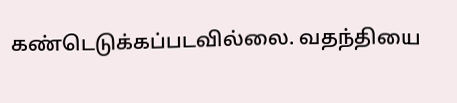கண்டெடுக்கப்படவில்லை. வதந்தியை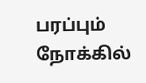பரப்பும் நோக்கில்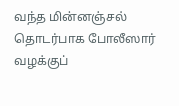வந்த மின்னஞ்சல் தொடர்பாக போலீஸார் வழக்குப்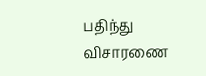பதிந்து விசாரணை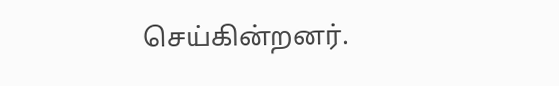செய்கின்றனர்.